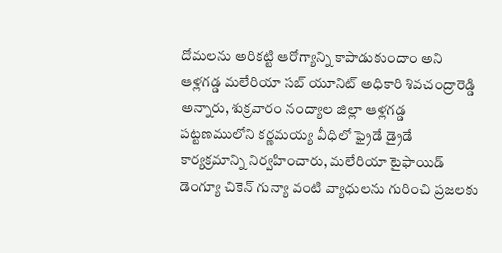దోమలను అరికట్టి ఆరోగ్యాన్ని కాపాడుకుందాం అని ఆళ్లగడ్డ మలేరియా సబ్ యూనిట్ అధికారి శివచంద్రారెడ్డి అన్నారు, శుక్రవారం నంద్యాల జిల్లా ఆళ్లగడ్డ పట్టణములోని కర్ణమయ్య వీధిలో ఫ్రైడే డ్రైడే కార్యక్రమాన్ని నిర్వహించారు, మలేరియా టైఫాయిడ్ డెంగ్యూ చికెన్ గున్యా వంటి వ్యాధులను గురించి ప్రజలకు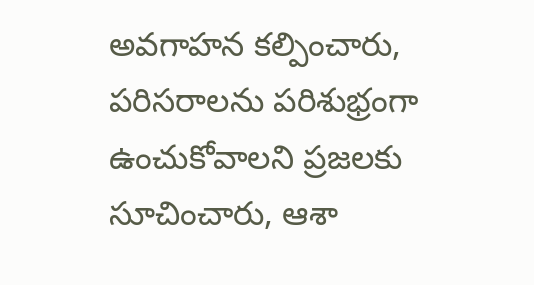అవగాహన కల్పించారు, పరిసరాలను పరిశుభ్రంగా ఉంచుకోవాలని ప్రజలకు సూచించారు, ఆశా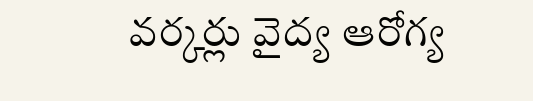వర్కర్లు వైద్య ఆరోగ్య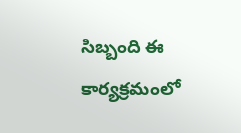సిబ్బంది ఈ కార్యక్రమంలో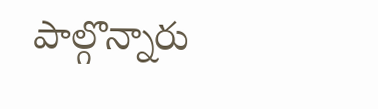పాల్గొన్నారు